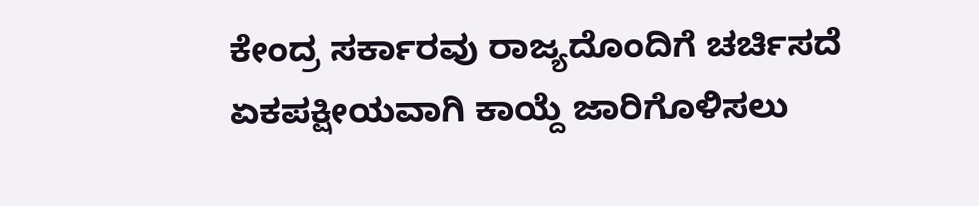ಕೇಂದ್ರ ಸರ್ಕಾರವು ರಾಜ್ಯದೊಂದಿಗೆ ಚರ್ಚಿಸದೆ ಏಕಪಕ್ಷೀಯವಾಗಿ ಕಾಯ್ದೆ ಜಾರಿಗೊಳಿಸಲು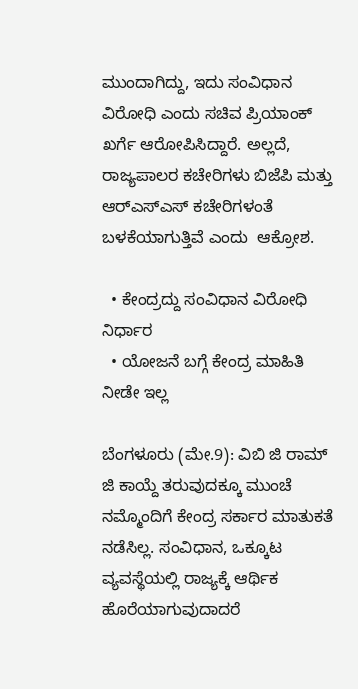ಮುಂದಾಗಿದ್ದು, ಇದು ಸಂವಿಧಾನ ವಿರೋಧಿ ಎಂದು ಸಚಿವ ಪ್ರಿಯಾಂಕ್ ಖರ್ಗೆ ಆರೋಪಿಸಿದ್ದಾರೆ. ಅಲ್ಲದೆ, ರಾಜ್ಯಪಾಲರ ಕಚೇರಿಗಳು ಬಿಜೆಪಿ ಮತ್ತು ಆರ್‌ಎಸ್‌ಎಸ್‌ ಕಚೇರಿಗಳಂತೆ ಬಳಕೆಯಾಗುತ್ತಿವೆ ಎಂದು  ಆಕ್ರೋಶ.

  • ಕೇಂದ್ರದ್ದು ಸಂವಿಧಾನ ವಿರೋಧಿ ನಿರ್ಧಾರ
  • ಯೋಜನೆ ಬಗ್ಗೆ ಕೇಂದ್ರ ಮಾಹಿತಿ ನೀಡೇ ಇಲ್ಲ

ಬೆಂಗಳೂರು (ಮೇ.9): ವಿಬಿ ಜಿ ರಾಮ್‌ ಜಿ ಕಾಯ್ದೆ ತರುವುದಕ್ಕೂ ಮುಂಚೆ ನಮ್ಮೊಂದಿಗೆ ಕೇಂದ್ರ ಸರ್ಕಾರ ಮಾತುಕತೆ ನಡೆಸಿಲ್ಲ. ಸಂವಿಧಾನ, ಒಕ್ಕೂಟ ವ್ಯವಸ್ಥೆಯಲ್ಲಿ ರಾಜ್ಯಕ್ಕೆ ಆರ್ಥಿಕ ಹೊರೆಯಾಗುವುದಾದರೆ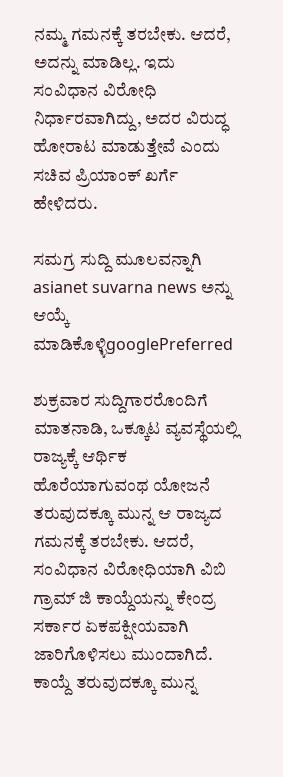ನಮ್ಮ ಗಮನಕ್ಕೆ ತರಬೇಕು. ಆದರೆ, ಅದನ್ನು ಮಾಡಿಲ್ಲ. ಇದು ಸಂವಿಧಾನ ವಿರೋಧಿ ನಿರ್ಧಾರವಾಗಿದ್ದು, ಅದರ ವಿರುದ್ಧ ಹೋರಾಟ ಮಾಡುತ್ತೇವೆ ಎಂದು ಸಚಿವ ಪ್ರಿಯಾಂಕ್‌ ಖರ್ಗೆ ಹೇಳಿದರು.

ಸಮಗ್ರ ಸುದ್ದಿ ಮೂಲವನ್ನಾಗಿ asianet suvarna news ಅನ್ನು ಆಯ್ಕೆ ಮಾಡಿಕೊಳ್ಳಿgooglePreferred

ಶುಕ್ರವಾರ ಸುದ್ದಿಗಾರರೊಂದಿಗೆ ಮಾತನಾಡಿ, ಒಕ್ಕೂಟ ವ್ಯವಸ್ಥೆಯಲ್ಲಿ ರಾಜ್ಯಕ್ಕೆ ಆರ್ಥಿಕ ಹೊರೆಯಾಗುವಂಥ ಯೋಜನೆ ತರುವುದಕ್ಕೂ ಮುನ್ನ ಆ ರಾಜ್ಯದ ಗಮನಕ್ಕೆ ತರಬೇಕು. ಆದರೆ, ಸಂವಿಧಾನ ವಿರೋಧಿಯಾಗಿ ವಿಬಿ ಗ್ರಾಮ್‌ ಜಿ ಕಾಯ್ದೆಯನ್ನು ಕೇಂದ್ರ ಸರ್ಕಾರ ಏಕಪಕ್ಷೀಯವಾಗಿ ಜಾರಿಗೊಳಿಸಲು ಮುಂದಾಗಿದೆ. ಕಾಯ್ದೆ ತರುವುದಕ್ಕೂ ಮುನ್ನ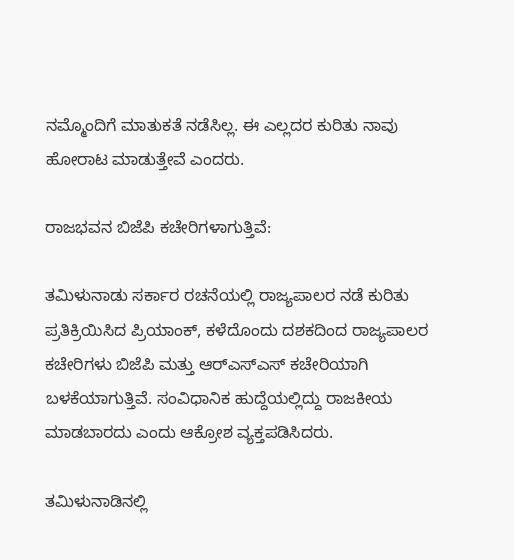ನಮ್ಮೊಂದಿಗೆ ಮಾತುಕತೆ ನಡೆಸಿಲ್ಲ. ಈ ಎಲ್ಲದರ ಕುರಿತು ನಾವು ಹೋರಾಟ ಮಾಡುತ್ತೇವೆ ಎಂದರು.

ರಾಜಭವನ ಬಿಜೆಪಿ ಕಚೇರಿಗಳಾಗುತ್ತಿವೆ:

ತಮಿಳುನಾಡು ಸರ್ಕಾರ ರಚನೆಯಲ್ಲಿ ರಾಜ್ಯಪಾಲರ ನಡೆ ಕುರಿತು ಪ್ರತಿಕ್ರಿಯಿಸಿದ ಪ್ರಿಯಾಂಕ್‌, ಕಳೆದೊಂದು ದಶಕದಿಂದ ರಾಜ್ಯಪಾಲರ ಕಚೇರಿಗಳು ಬಿಜೆಪಿ ಮತ್ತು ಆರ್‌ಎಸ್‌ಎಸ್‌ ಕಚೇರಿಯಾಗಿ ಬಳಕೆಯಾಗುತ್ತಿವೆ. ಸಂವಿಧಾನಿಕ ಹುದ್ದೆಯಲ್ಲಿದ್ದು ರಾಜಕೀಯ ಮಾಡಬಾರದು ಎಂದು ಆಕ್ರೋಶ ವ್ಯಕ್ತಪಡಿಸಿದರು.

ತಮಿಳುನಾಡಿನಲ್ಲಿ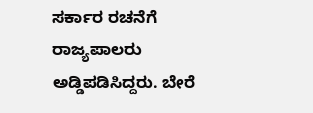ಸರ್ಕಾರ ರಚನೆಗೆ ರಾಜ್ಯಪಾಲರು ಅಡ್ಡಿಪಡಿಸಿದ್ದರು. ಬೇರೆ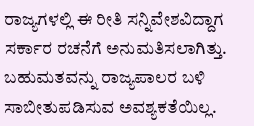ರಾಜ್ಯಗಳಲ್ಲಿ ಈ ರೀತಿ ಸನ್ನಿವೇಶವಿದ್ದಾಗ ಸರ್ಕಾರ ರಚನೆಗೆ ಅನುಮತಿಸಲಾಗಿತ್ತು. ಬಹುಮತವನ್ನು ರಾಜ್ಯಪಾಲರ ಬಳಿ ಸಾಬೀತುಪಡಿಸುವ ಅವಶ್ಯಕತೆಯಿಲ್ಲ.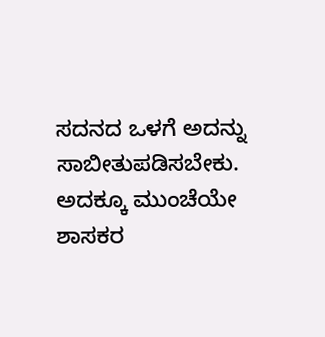ಸದನದ ಒಳಗೆ ಅದನ್ನು ಸಾಬೀತುಪಡಿಸಬೇಕು. ಅದಕ್ಕೂ ಮುಂಚೆಯೇ ಶಾಸಕರ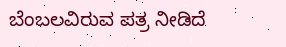ಬೆಂಬಲವಿರುವ ಪತ್ರ ನೀಡಿದೆ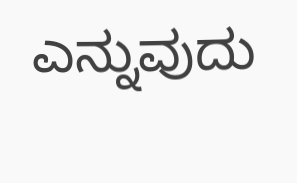ಎನ್ನುವುದು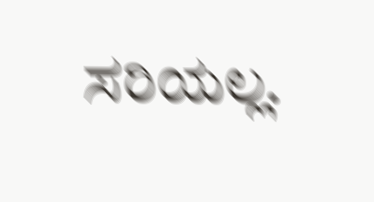ಸರಿಯಲ್ಲ.